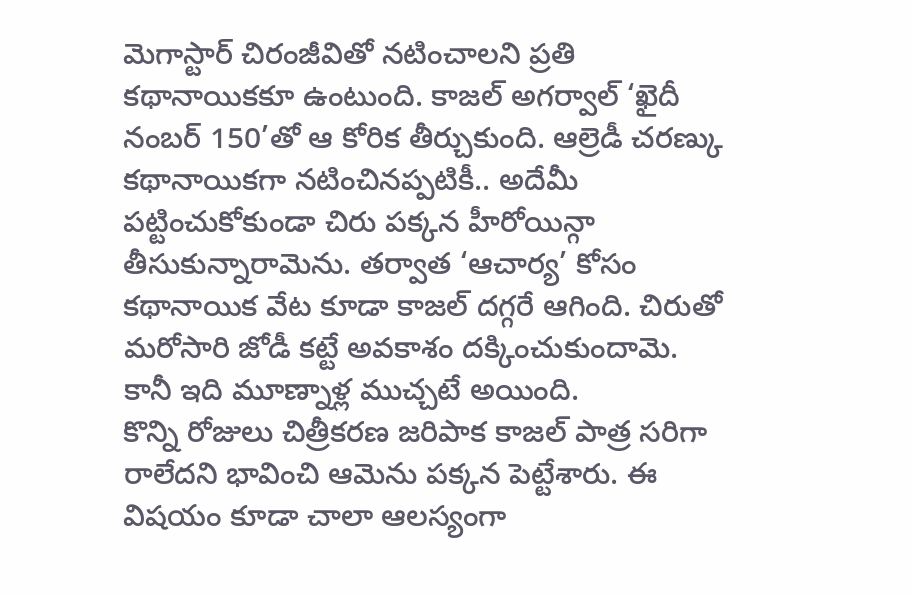మెగాస్టార్ చిరంజీవితో నటించాలని ప్రతి కథానాయికకూ ఉంటుంది. కాజల్ అగర్వాల్ ‘ఖైదీ నంబర్ 150’తో ఆ కోరిక తీర్చుకుంది. ఆల్రెడీ చరణ్కు కథానాయికగా నటించినప్పటికీ.. అదేమీ పట్టించుకోకుండా చిరు పక్కన హీరోయిన్గా తీసుకున్నారామెను. తర్వాత ‘ఆచార్య’ కోసం కథానాయిక వేట కూడా కాజల్ దగ్గరే ఆగింది. చిరుతో మరోసారి జోడీ కట్టే అవకాశం దక్కించుకుందామె. కానీ ఇది మూణ్నాళ్ల ముచ్చటే అయింది.
కొన్ని రోజులు చిత్రీకరణ జరిపాక కాజల్ పాత్ర సరిగా రాలేదని భావించి ఆమెను పక్కన పెట్టేశారు. ఈ విషయం కూడా చాలా ఆలస్యంగా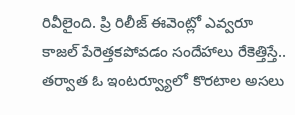రివీలైంది. ప్రి రిలీజ్ ఈవెంట్లో ఎవ్వరూ కాజల్ పేరెత్తకపోవడం సందేహాలు రేకెత్తిస్తే.. తర్వాత ఓ ఇంటర్వ్యూలో కొరటాల అసలు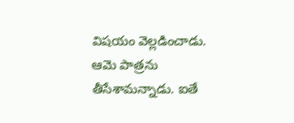విషయం వెల్లడించాడు. ఆమె పాత్రను తీసేశామన్నాడు. ఐతే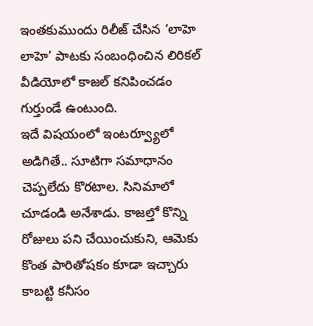ఇంతకుముందు రిలీజ్ చేసిన ‘లాహె లాహె’ పాటకు సంబంధించిన లిరికల్ వీడియోలో కాజల్ కనిపించడం గుర్తుండే ఉంటుంది.
ఇదే విషయంలో ఇంటర్వ్యూలో అడిగితే.. సూటిగా సమాధానం చెప్పలేదు కొరటాల. సినిమాలో చూడండి అనేశాడు. కాజల్తో కొన్ని రోజులు పని చేయించుకుని, ఆమెకు కొంత పారితోషకం కూడా ఇచ్చారు కాబట్టి కనీసం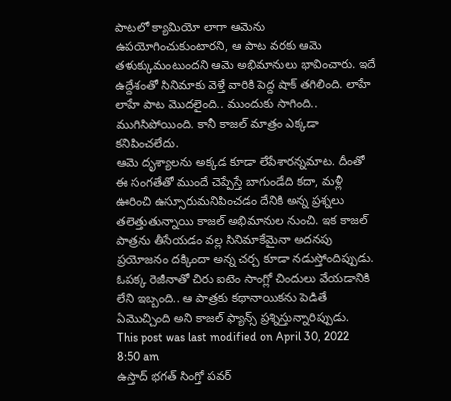పాటలో క్యామియో లాగా ఆమెను ఉపయోగించుకుంటారని, ఆ పాట వరకు ఆమె తళుక్కుమంటుందని ఆమె అభిమానులు భావించారు. ఇదే ఉద్దేశంతో సినిమాకు వెళ్తే వారికి పెద్ద షాక్ తగిలింది. లాహే లాహే పాట మొదలైంది.. ముందుకు సాగింది.. ముగిసిపోయింది. కానీ కాజల్ మాత్రం ఎక్కడా కనిపించలేదు.
ఆమె దృశ్యాలను అక్కడ కూడా లేపేశారన్నమాట. దీంతో ఈ సంగతేతో ముందే చెప్పేస్తే బాగుండేది కదా, మళ్లీ ఊరించి ఉస్సూరుమనిపించడం దేనికి అన్న ప్రశ్నలు తలెత్తుతున్నాయి కాజల్ అభిమానుల నుంచి. ఇక కాజల్ పాత్రను తీసేయడం వల్ల సినిమాకేమైనా అదనపు ప్రయోజనం దక్కిందా అన్న చర్చ కూడా నడుస్తోందిప్పుడు. ఓపక్క రెజీనాతో చిరు ఐటెం సాంగ్లో చిందులు వేయడానికి లేని ఇబ్బంది.. ఆ పాత్రకు కథానాయికను పెడితే ఏమొచ్చింది అని కాజల్ ఫ్యాన్స్ ప్రశ్నిస్తున్నారిప్పుడు.
This post was last modified on April 30, 2022 8:50 am
ఉస్తాద్ భగత్ సింగ్తో పవర్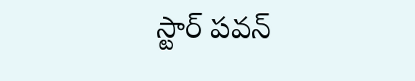స్టార్ పవన్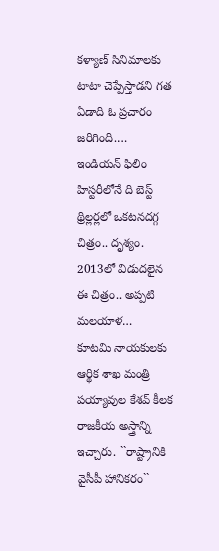కళ్యాణ్ సినిమాలకు టాటా చెప్పేస్తాడని గత ఏడాది ఓ ప్రచారం జరిగింది.…
ఇండియన్ ఫిలిం హిస్టరీలోనే ది బెస్ట్ థ్రిల్లర్లలో ఒకటనదగ్గ చిత్రం.. దృశ్యం. 2013లో విడుదలైన ఈ చిత్రం.. అప్పటి మలయాళ…
కూటమి నాయకులకు ఆర్థిక శాఖ మంత్రి పయ్యావుల కేశవ్ కీలక రాజకీయ అస్త్రాన్ని ఇచ్చారు. ``రాష్ట్రానికి వైసీపీ హానికరం``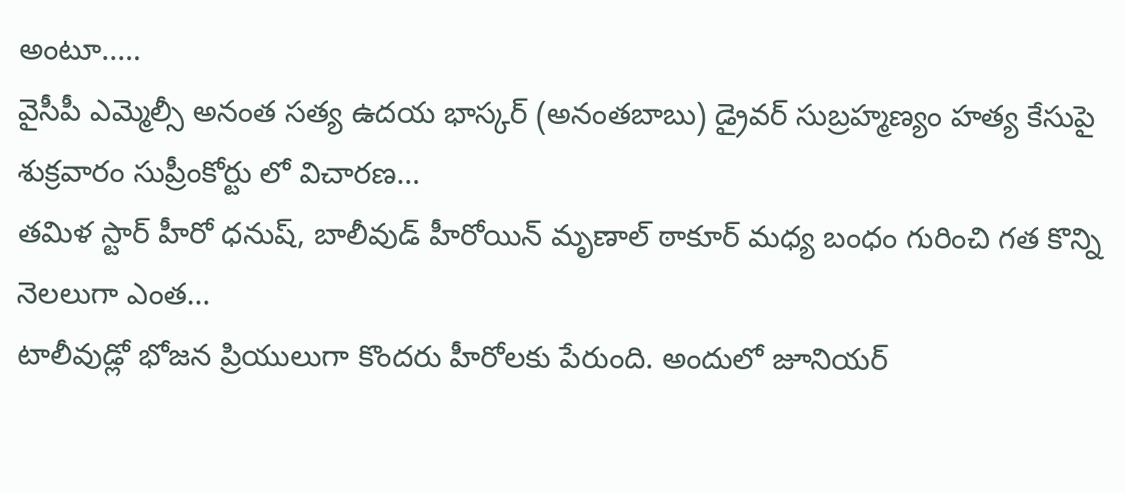అంటూ..…
వైసీపీ ఎమ్మెల్సీ అనంత సత్య ఉదయ భాస్కర్ (అనంతబాబు) డ్రైవర్ సుబ్రహ్మణ్యం హత్య కేసుపై శుక్రవారం సుప్రీంకోర్టు లో విచారణ…
తమిళ స్టార్ హీరో ధనుష్, బాలీవుడ్ హీరోయిన్ మృణాల్ ఠాకూర్ మధ్య బంధం గురించి గత కొన్ని నెలలుగా ఎంత…
టాలీవుడ్లో భోజన ప్రియులుగా కొందరు హీరోలకు పేరుంది. అందులో జూనియర్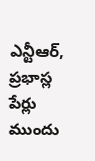ఎన్టీఆర్, ప్రభాస్ల పేర్లు ముందు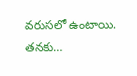వరుసలో ఉంటాయి. తనకు…